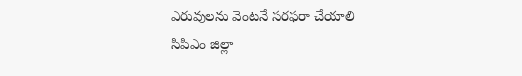ఎరువులను వెంటనే సరఫరా చేయాలి
సిపిఎం జిల్లా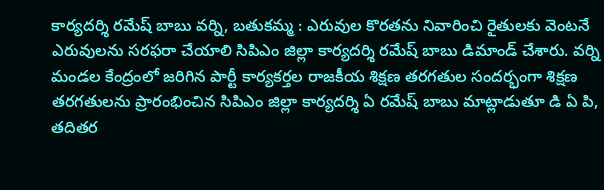కార్యదర్శి రమేష్ బాబు వర్ని, బతుకమ్మ : ఎరువుల కొరతను నివారించి రైతులకు వెంటనే ఎరువులను సరఫరా చేయాలి సిపిఎం జిల్లా కార్యదర్శి రమేష్ బాబు డిమాండ్ చేశారు. వర్ని మండల కేంద్రంలో జరిగిన పార్టీ కార్యకర్తల రాజకీయ శిక్షణ తరగతుల సందర్భంగా శిక్షణ తరగతులను ప్రారంభించిన సిపిఎం జిల్లా కార్యదర్శి ఏ రమేష్ బాబు మాట్లాడుతూ డి ఏ పి, తదితర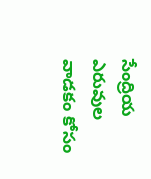సేంద్రియ ఎరువుల వాడకం కోసం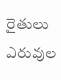రైతులు ఎరువుల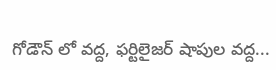గోడౌన్ లో వద్ద, ఫర్టిలైజర్ షాపుల వద్ద...